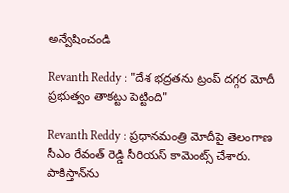అన్వేషించండి

Revanth Reddy : "దేశ భద్రతను ట్రంప్ దగ్గర మోదీ ప్రభుత్వం తాకట్టు పెట్టింది"

Revanth Reddy : ప్రధానమంత్రి మోదీపై తెలంగాణ సీఎం రేవంత్‌ రెడ్డి సీరియస్ కామెంట్స్ చేశారు. పాకిస్తాన్‌ను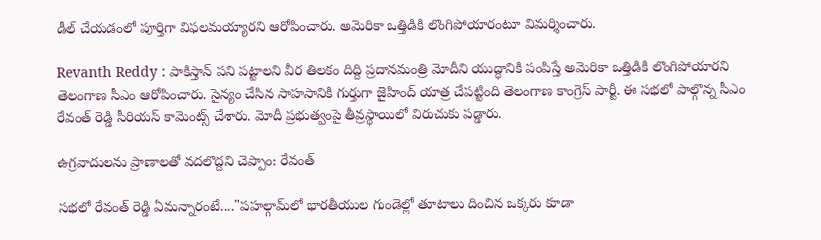డీల్ చేయడంలో పూర్తిగా విఫలమయ్యారని ఆరోపించారు. అమెరికా ఒత్తిడికి లొంగిపోయారంటూ విమర్శించారు.

Revanth Reddy : పాకిస్తాన్ పని పట్టాలని వీర తిలకం దిద్ది ప్రదానమంత్రి మోదీని యుద్ధానికి పంపిస్తే అమెరికా ఒత్తిడికి లొంగిపోయారని తెలంగాణ సీఎం ఆరోపించారు. సైన్యం చేసిన సాహసానికి గుర్తుగా జైహింద్ యాత్ర చేపట్టింది తెలంగాణ కాంగ్రెస్ పార్టీ. ఈ సభలో పాల్గొన్న సీఎం రేవంత్ రెడ్డి సీరియస్ కామెంట్స్ చేశారు. మోదీ ప్రభుత్వంపై తీవ్రస్థాయిలో విరుచుకు పడ్డారు.

ఉగ్రవాదులను ప్రాణాలతో వదలొద్దని చెప్పాం: రేవంత్

సభలో రేవంత్ రెడ్డి ఏమన్నారంటే...."పహల్గామ్‌లో భారతీయుల గుండెల్లో తూటాలు దించిన ఒక్కరు కూడా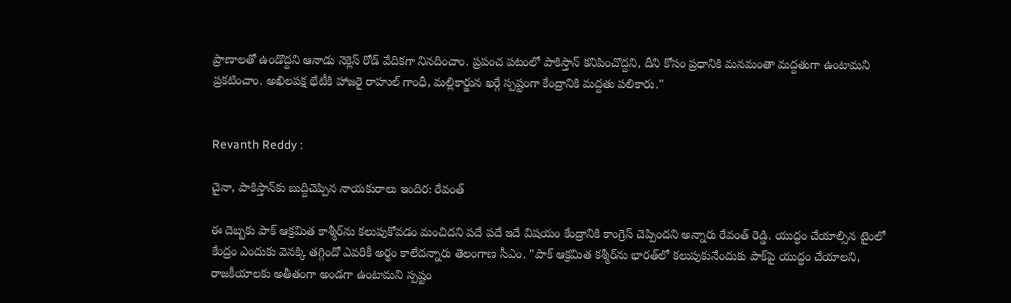ప్రాణాలతో ఉండొద్దని ఆనాడు నెక్లెస్ రోడ్ వేదికగా నినదించాం. ప్రపంచ పటంలో పాకిస్తాన్‌ కనిపించొద్దని, దీని కోసం ప్రధానికి మనమంతా మద్దతుగా ఉంటామని ప్రకటించాం. అఖిలపక్ష భేటీకి హాజరై రాహుల్ గాంధీ, మల్లికార్జున ఖర్గే స్పష్టంగా కేంద్రానికి మద్దతు పలికారు."


Revanth Reddy :

చైనా, పాకిస్తాన్‌కు బుద్దిచెప్పిన నాయకురాలు ఇందిర: రేవంత్

ఈ దెబ్బకు పాక్ ఆక్రమిత కాశ్మీర్‌ను కలుపుకోవడం మంచిదని పదే పదే ఇదే విషయం కేంద్రానికి కాంగ్రెస్ చెప్పిందని అన్నారు రేవంత్ రెడ్డి. యుద్ధం చేయాల్సిన టైంలో కేంద్రం ఎందుకు వెనక్కి తగ్గిందో ఎవరికీ అర్థం కాలేదన్నారు తెలంగాణ సీఎం. "పాక్ ఆక్రమిత కశ్మీర్‌ను భారత్‌లో కలుపుకునేందుకు పాక్‌పై యుద్ధం చేయాలని, రాజకీయాలకు అతీతంగా అండగా ఉంటామని స్పష్టం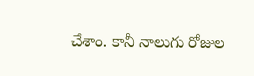చేశాం. కానీ నాలుగు రోజుల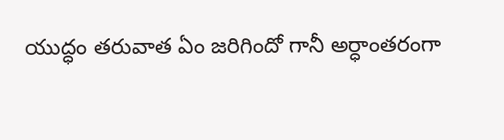యుద్ధం తరువాత ఏం జరిగిందో గానీ అర్ధాంతరంగా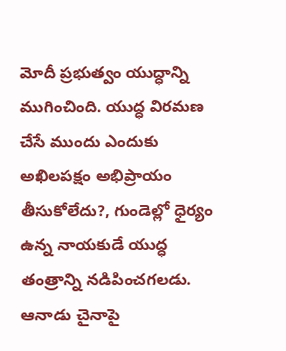మోదీ ప్రభుత్వం యుద్ధాన్ని ముగించింది. యుద్ధ విరమణ చేసే ముందు ఎందుకు అఖిలపక్షం అభిప్రాయం తీసుకోలేదు?, గుండెల్లో ధైర్యం ఉన్న నాయకుడే యుద్ధ తంత్రాన్ని నడిపించగలడు. ఆనాడు చైనాపై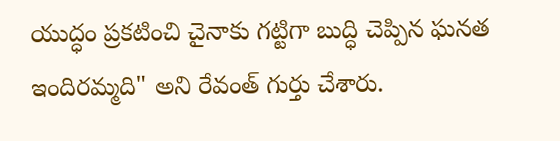యుద్ధం ప్రకటించి చైనాకు గట్టిగా బుద్ధి చెప్పిన ఘనత ఇందిరమ్మది" అని రేవంత్ గుర్తు చేశారు.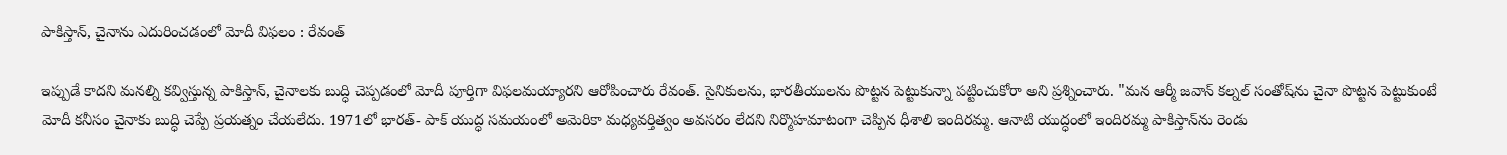పాకిస్తాన్, చైనాను ఎదురించడంలో మోదీ విఫలం : రేవంత్

ఇప్పుడే కాదని మనల్ని కవ్విస్తున్న పాకిస్తాన్‌, చైనాలకు బుద్ధి చెప్పడంలో మోదీ పూర్తిగా విఫలమయ్యారని ఆరోపించారు రేవంత్. సైనికులను, భారతీయులను పొట్టన పెట్టుకున్నా పట్టించుకోరా అని ప్రశ్నించారు. "మన ఆర్మీ జవాన్ కల్నల్ సంతోష్‌ను చైనా పొట్టన పెట్టుకుంటే మోదీ కనీసం చైనాకు బుద్ధి చెప్పే ప్రయత్నం చేయలేదు. 1971లో భారత్- పాక్ యుద్ధ సమయంలో అమెరికా మధ్యవర్తిత్వం అవసరం లేదని నిర్మొహమాటంగా చెప్పిన ధీశాలి ఇందిరమ్మ. ఆనాటి యుద్ధంలో ఇందిరమ్మ పాకిస్తాన్‌ను రెండు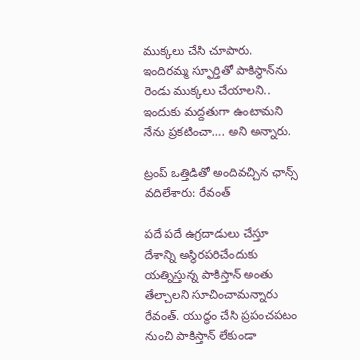ముక్కలు చేసి చూపారు. ఇందిరమ్మ స్ఫూర్తితో పాకిస్థాన్‌ను రెండు ముక్కలు చేయాలని.. ఇందుకు మద్దతుగా ఉంటామని నేను ప్రకటించా…. అని అన్నారు.

ట్రంప్ ఒత్తిడితో అందివచ్చిన ఛాన్స్ వదిలేశారు: రేవంత్

పదే పదే ఉగ్రదాడులు చేస్తూ దేశాన్ని అస్థిరపరిచేందుకు యత్నిస్తున్న పాకిస్తాన్‌ అంతు తేల్చాలని సూచించామన్నారు రేవంత్. యుద్ధం చేసి ప్రపంచపటం నుంచి పాకిస్తాన్ లేకుండా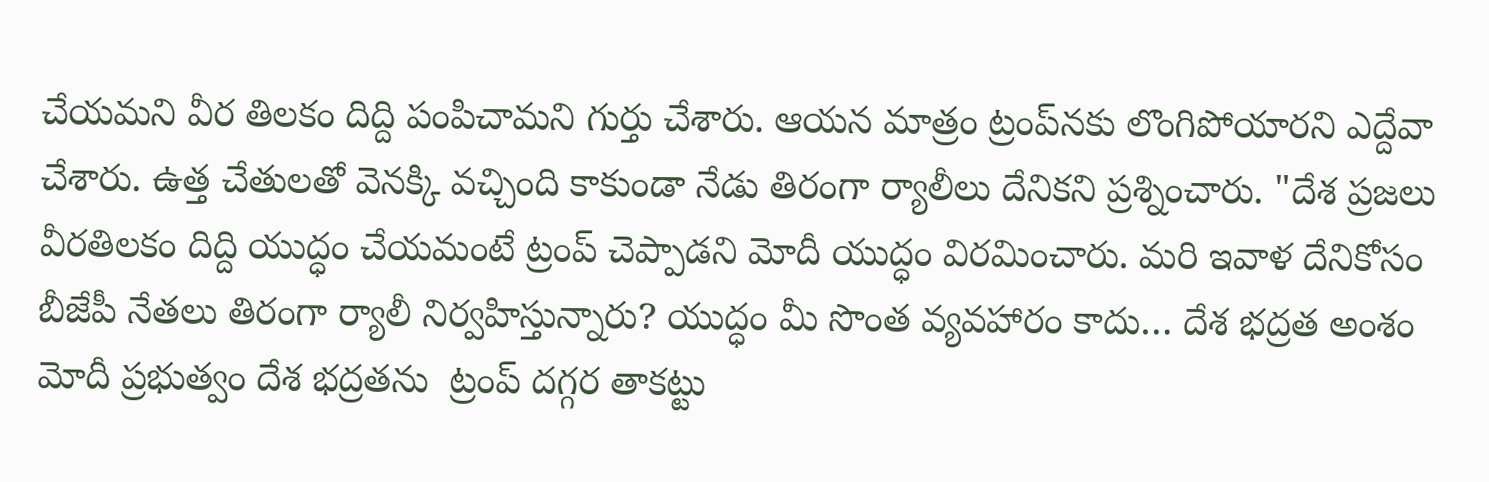చేయమని వీర తిలకం దిద్ది పంపిచామని గుర్తు చేశారు. ఆయన మాత్రం ట్రంప్‌నకు లొంగిపోయారని ఎద్దేవా చేశారు. ఉత్త చేతులతో వెనక్కి వచ్చింది కాకుండా నేడు తిరంగా ర్యాలీలు దేనికని ప్రశ్నించారు. "దేశ ప్రజలు వీరతిలకం దిద్ది యుద్ధం చేయమంటే ట్రంప్ చెప్పాడని మోదీ యుద్ధం విరమించారు. మరి ఇవాళ దేనికోసం బీజేపీ నేతలు తిరంగా ర్యాలీ నిర్వహిస్తున్నారు? యుద్ధం మీ సొంత వ్యవహారం కాదు… దేశ భద్రత అంశం మోదీ ప్రభుత్వం దేశ భద్రతను  ట్రంప్ దగ్గర తాకట్టు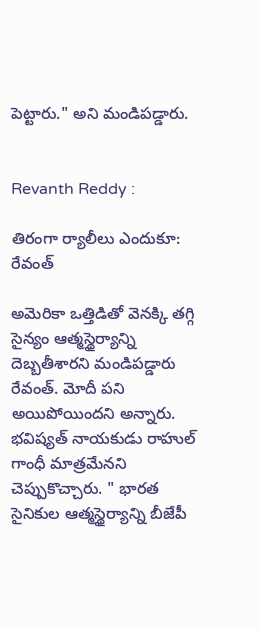పెట్టారు." అని మండిపడ్డారు.


Revanth Reddy :

తిరంగా ర్యాలీలు ఎందుకూ: రేవంత్

అమెరికా ఒత్తిడితో వెనక్కి తగ్గి సైన్యం ఆత్మస్థైర్యాన్ని దెబ్బతీశారని మండిపడ్డారు రేవంత్. మోదీ పని అయిపోయిందని అన్నారు. భవిష్యత్ నాయకుడు రాహుల్ గాంధీ మాత్రమేనని చెప్పుకొచ్చారు. " భారత సైనికుల ఆత్మస్థైర్యాన్ని బీజేపీ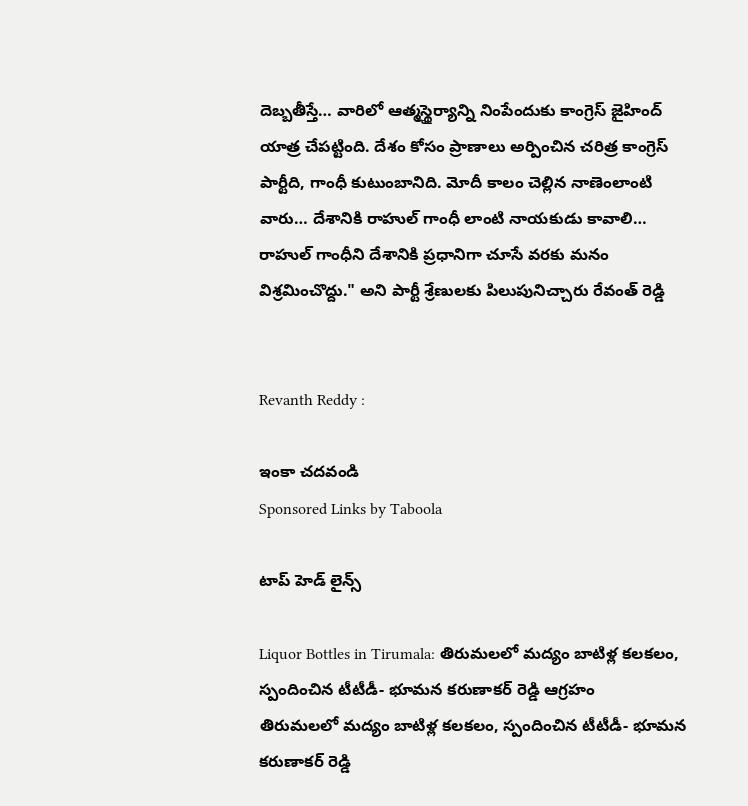దెబ్బతీస్తే… వారిలో ఆత్మస్థైర్యాన్ని నింపేందుకు కాంగ్రెస్ జైహింద్ యాత్ర చేపట్టింది. దేశం కోసం ప్రాణాలు అర్పించిన చరిత్ర కాంగ్రెస్ పార్టీది, గాంధీ కుటుంబానిది. మోదీ కాలం చెల్లిన నాణెంలాంటి వారు… దేశానికి రాహుల్ గాంధీ లాంటి నాయకుడు కావాలి… రాహుల్ గాంధీని దేశానికి ప్రధానిగా చూసే వరకు మనం విశ్రమించొద్దు." అని పార్టీ శ్రేణులకు పిలుపునిచ్చారు రేవంత్ రెడ్డి


Revanth Reddy :

ఇంకా చదవండి
Sponsored Links by Taboola

టాప్ హెడ్ లైన్స్

Liquor Bottles in Tirumala: తిరుమలలో మద్యం బాటిళ్ల కలకలం, స్పందించిన టీటీడీ- భూమన కరుణాకర్ రెడ్డి ఆగ్రహం
తిరుమలలో మద్యం బాటిళ్ల కలకలం, స్పందించిన టీటీడీ- భూమన కరుణాకర్ రెడ్డి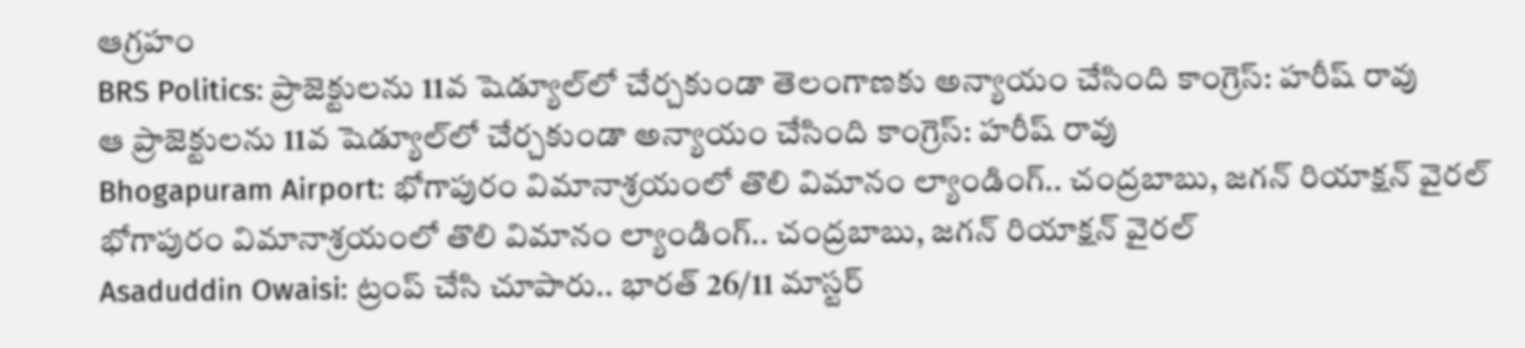ఆగ్రహం
BRS Politics: ప్రాజెక్టులను 11వ షెడ్యూల్‌లో చేర్చకుండా తెలంగాణకు అన్యాయం చేసింది కాంగ్రెస్: హరీష్ రావు
ఆ ప్రాజెక్టులను 11వ షెడ్యూల్‌లో చేర్చకుండా అన్యాయం చేసింది కాంగ్రెస్: హరీష్ రావు
Bhogapuram Airport: భోగాపురం విమానాశ్రయంలో తొలి విమానం ల్యాండింగ్.. చంద్రబాబు, జగన్ రియాక్షన్ వైరల్
భోగాపురం విమానాశ్రయంలో తొలి విమానం ల్యాండింగ్.. చంద్రబాబు, జగన్ రియాక్షన్ వైరల్
Asaduddin Owaisi: ట్రంప్ చేసి చూపారు.. భారత్ 26/11 మాస్టర్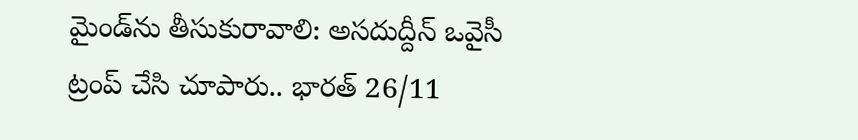మైండ్‌ను తీసుకురావాలి: అసదుద్దీన్ ఒవైసీ
ట్రంప్ చేసి చూపారు.. భారత్ 26/11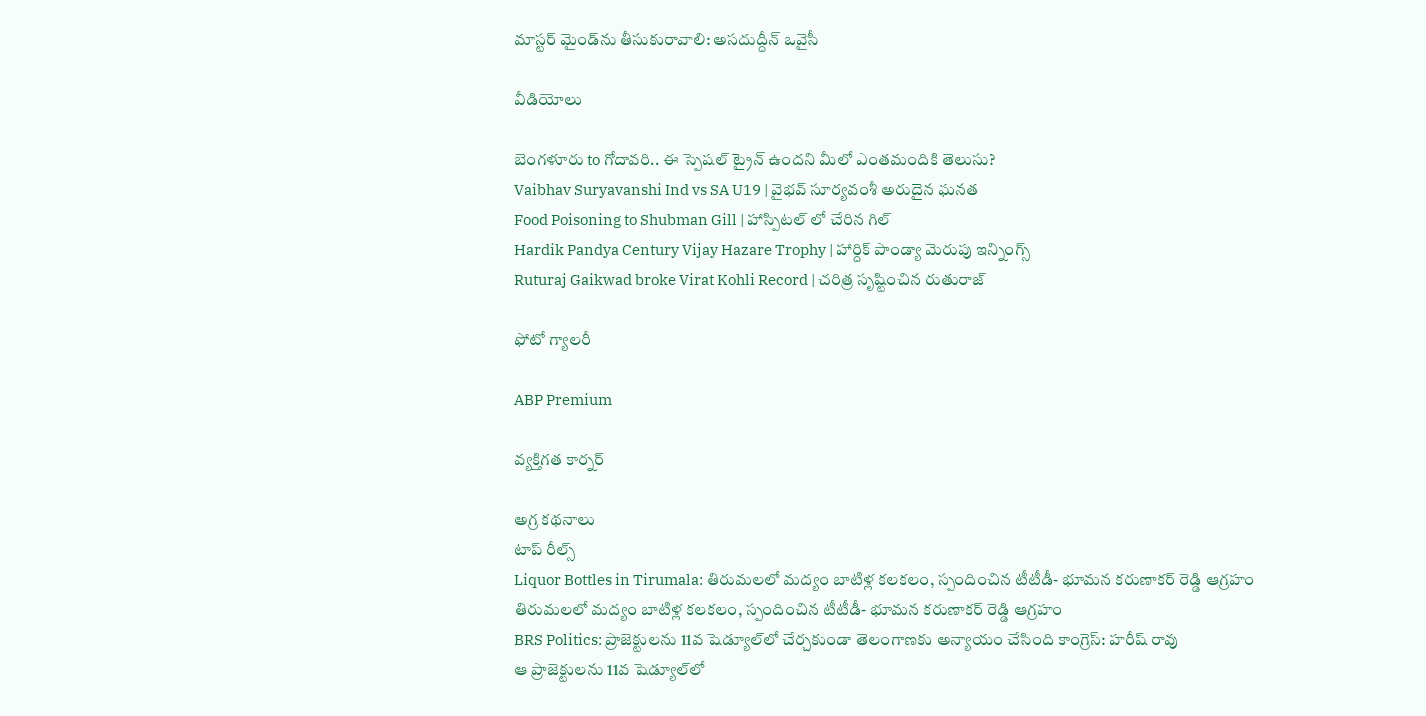మాస్టర్ మైండ్‌ను తీసుకురావాలి: అసదుద్దీన్ ఒవైసీ

వీడియోలు

బెంగళూరు to గోదావరి.. ఈ స్పెషల్ ట్రైన్ ఉందని మీలో ఎంతమందికి తెలుసు?
Vaibhav Suryavanshi Ind vs SA U19 | వైభవ్ సూర్యవంశీ అరుదైన ఘనత
Food Poisoning to Shubman Gill | హాస్పిటల్ లో చేరిన గిల్
Hardik Pandya Century Vijay Hazare Trophy | హార్దిక్ పాండ్యా మెరుపు ఇన్నింగ్స్
Ruturaj Gaikwad broke Virat Kohli Record | చరిత్ర సృష్టించిన రుతురాజ్

ఫోటో గ్యాలరీ

ABP Premium

వ్యక్తిగత కార్నర్

అగ్ర కథనాలు
టాప్ రీల్స్
Liquor Bottles in Tirumala: తిరుమలలో మద్యం బాటిళ్ల కలకలం, స్పందించిన టీటీడీ- భూమన కరుణాకర్ రెడ్డి ఆగ్రహం
తిరుమలలో మద్యం బాటిళ్ల కలకలం, స్పందించిన టీటీడీ- భూమన కరుణాకర్ రెడ్డి ఆగ్రహం
BRS Politics: ప్రాజెక్టులను 11వ షెడ్యూల్‌లో చేర్చకుండా తెలంగాణకు అన్యాయం చేసింది కాంగ్రెస్: హరీష్ రావు
ఆ ప్రాజెక్టులను 11వ షెడ్యూల్‌లో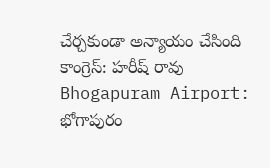చేర్చకుండా అన్యాయం చేసింది కాంగ్రెస్: హరీష్ రావు
Bhogapuram Airport: భోగాపురం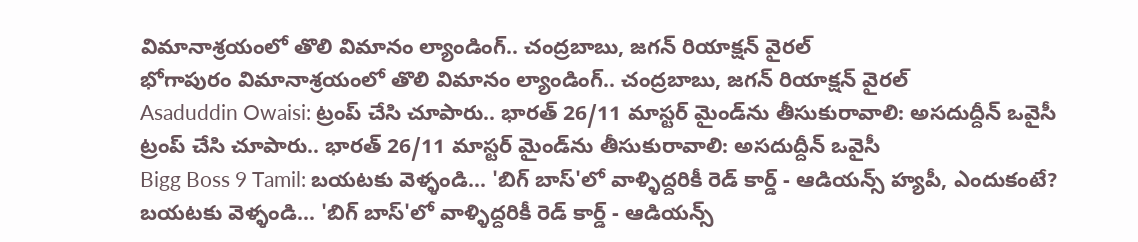విమానాశ్రయంలో తొలి విమానం ల్యాండింగ్.. చంద్రబాబు, జగన్ రియాక్షన్ వైరల్
భోగాపురం విమానాశ్రయంలో తొలి విమానం ల్యాండింగ్.. చంద్రబాబు, జగన్ రియాక్షన్ వైరల్
Asaduddin Owaisi: ట్రంప్ చేసి చూపారు.. భారత్ 26/11 మాస్టర్ మైండ్‌ను తీసుకురావాలి: అసదుద్దీన్ ఒవైసీ
ట్రంప్ చేసి చూపారు.. భారత్ 26/11 మాస్టర్ మైండ్‌ను తీసుకురావాలి: అసదుద్దీన్ ఒవైసీ
Bigg Boss 9 Tamil: బయటకు వెళ్ళండి... 'బిగ్ బాస్'లో వాళ్ళిద్దరికీ రెడ్ కార్డ్ - ఆడియన్స్‌ హ్యపీ, ఎందుకంటే?
బయటకు వెళ్ళండి... 'బిగ్ బాస్'లో వాళ్ళిద్దరికీ రెడ్ కార్డ్ - ఆడియన్స్‌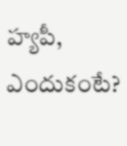హ్యపీ, ఎందుకంటే?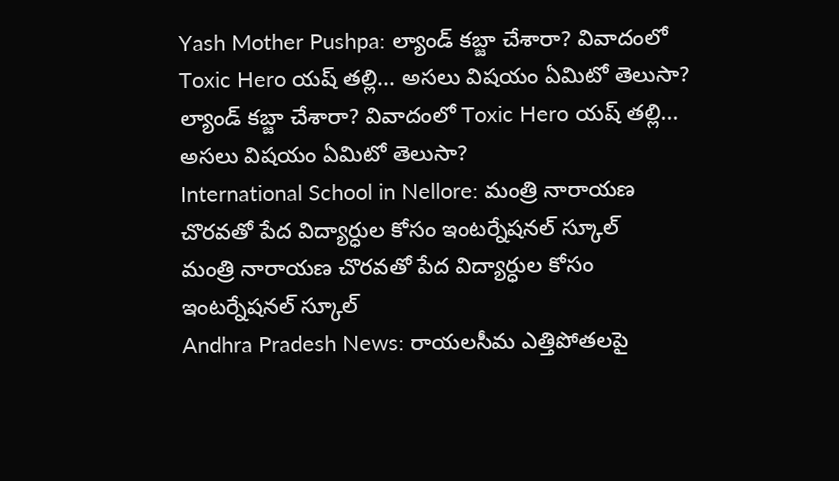Yash Mother Pushpa: ల్యాండ్ కబ్జా చేశారా? వివాదంలో Toxic Hero యష్ తల్లి... అసలు విషయం ఏమిటో తెలుసా?
ల్యాండ్ కబ్జా చేశారా? వివాదంలో Toxic Hero యష్ తల్లి... అసలు విషయం ఏమిటో తెలుసా?
International School in Nellore: మంత్రి నారాయణ చొరవతో పేద విద్యార్ధుల కోసం ఇంటర్నేషనల్ స్కూల్
మంత్రి నారాయణ చొరవతో పేద విద్యార్ధుల కోసం ఇంటర్నేషనల్ స్కూల్
Andhra Pradesh News: రాయలసీమ ఎత్తిపోతలపై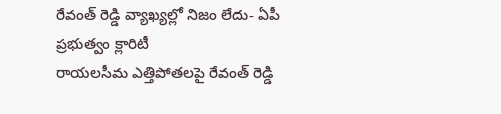రేవంత్ రెడ్డి వ్యాఖ్యల్లో నిజం లేదు- ఏపీ ప్రభుత్వం క్లారిటీ
రాయలసీమ ఎత్తిపోతలపై రేవంత్ రెడ్డి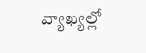వ్యాఖ్యల్లో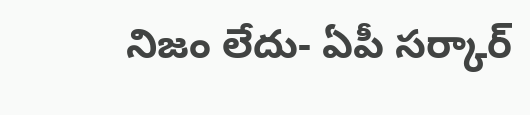నిజం లేదు- ఏపీ సర్కార్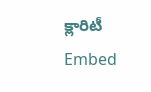క్లారిటీ
Embed